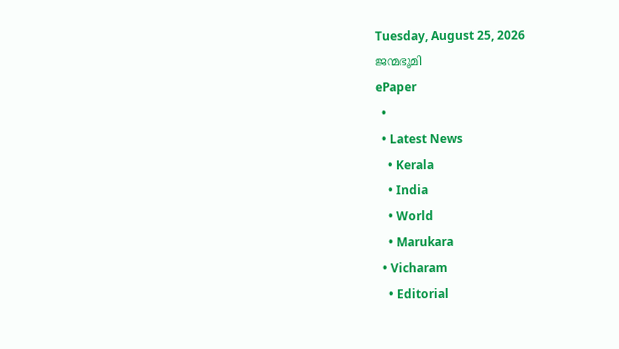Tuesday, August 25, 2026
ജന്മഭൂമി
ePaper
  •
  • Latest News
    • Kerala
    • India
    • World
    • Marukara
  • Vicharam
    • Editorial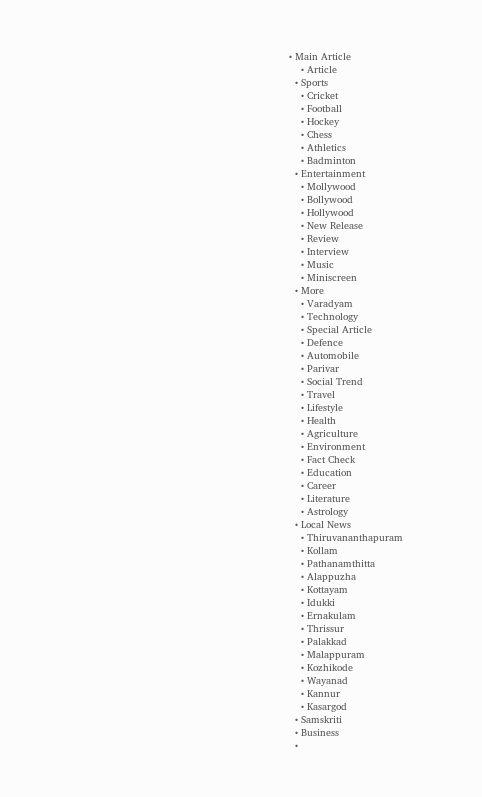• Main Article
    • Article
  • Sports
    • Cricket
    • Football
    • Hockey
    • Chess
    • Athletics
    • Badminton
  • Entertainment
    • Mollywood
    • Bollywood
    • Hollywood
    • New Release
    • Review
    • Interview
    • Music
    • Miniscreen
  • More
    • Varadyam
    • Technology
    • Special Article
    • Defence
    • Automobile
    • Parivar
    • Social Trend
    • Travel
    • Lifestyle
    • Health
    • Agriculture
    • Environment
    • Fact Check
    • Education
    • Career
    • Literature
    • Astrology
  • Local News
    • Thiruvananthapuram
    • Kollam
    • Pathanamthitta
    • Alappuzha
    • Kottayam
    • Idukki
    • Ernakulam
    • Thrissur
    • Palakkad
    • Malappuram
    • Kozhikode
    • Wayanad
    • Kannur
    • Kasargod
  • Samskriti
  • Business
  •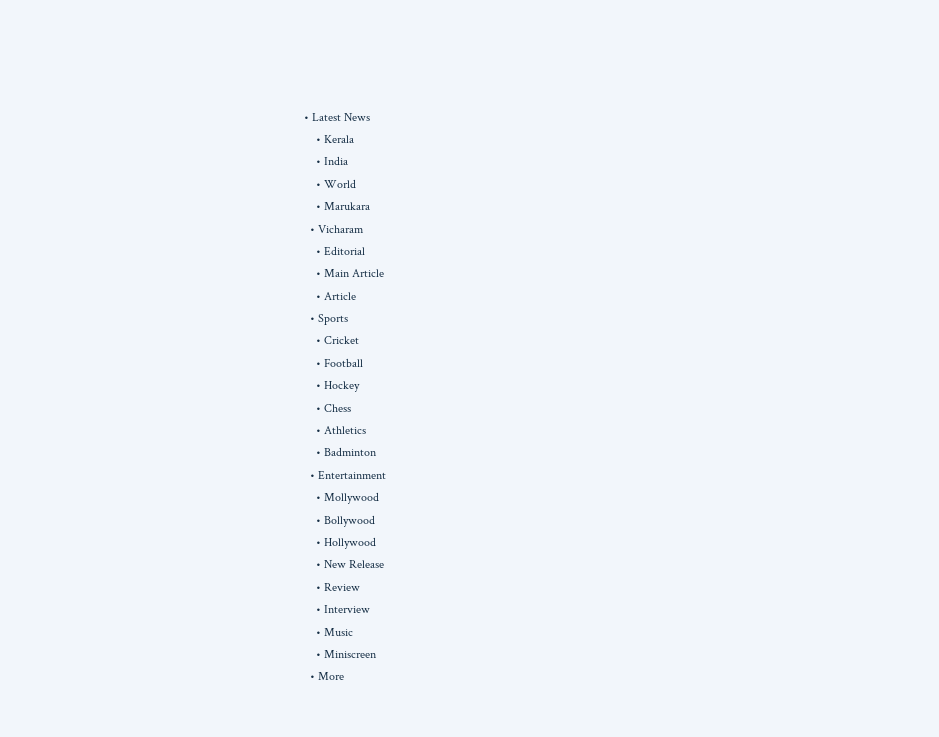• Latest News
    • Kerala
    • India
    • World
    • Marukara
  • Vicharam
    • Editorial
    • Main Article
    • Article
  • Sports
    • Cricket
    • Football
    • Hockey
    • Chess
    • Athletics
    • Badminton
  • Entertainment
    • Mollywood
    • Bollywood
    • Hollywood
    • New Release
    • Review
    • Interview
    • Music
    • Miniscreen
  • More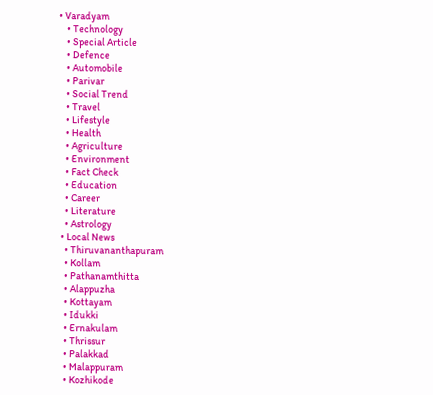• Varadyam
    • Technology
    • Special Article
    • Defence
    • Automobile
    • Parivar
    • Social Trend
    • Travel
    • Lifestyle
    • Health
    • Agriculture
    • Environment
    • Fact Check
    • Education
    • Career
    • Literature
    • Astrology
  • Local News
    • Thiruvananthapuram
    • Kollam
    • Pathanamthitta
    • Alappuzha
    • Kottayam
    • Idukki
    • Ernakulam
    • Thrissur
    • Palakkad
    • Malappuram
    • Kozhikode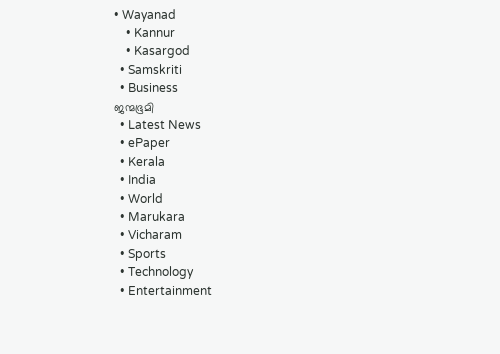• Wayanad
    • Kannur
    • Kasargod
  • Samskriti
  • Business
ജന്മഭൂമി
  • Latest News
  • ePaper
  • Kerala
  • India
  • World
  • Marukara
  • Vicharam
  • Sports
  • Technology
  • Entertainment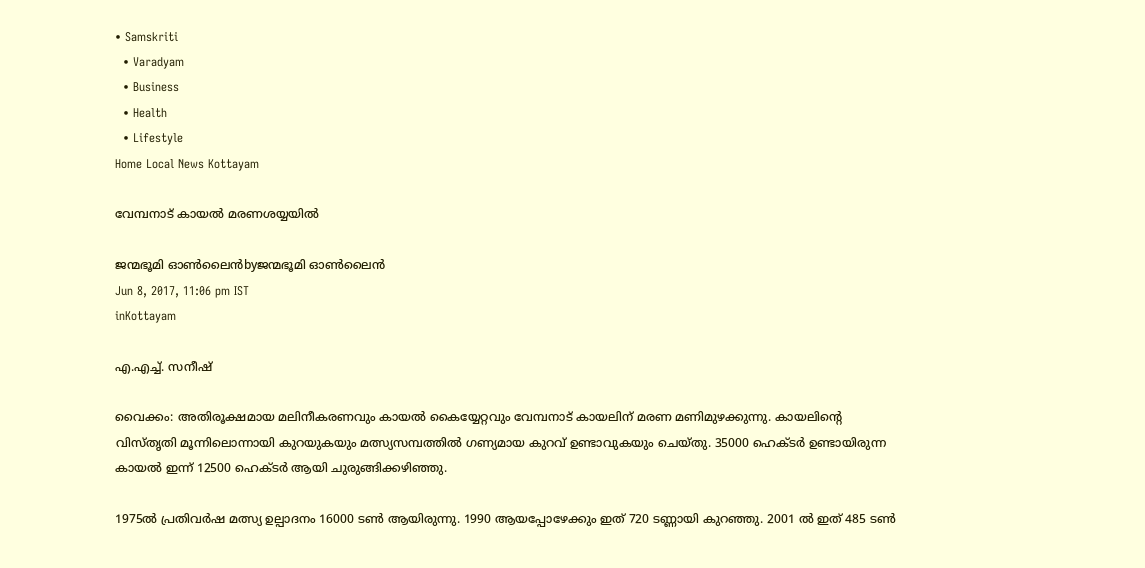• Samskriti
  • Varadyam
  • Business
  • Health
  • Lifestyle
Home Local News Kottayam

വേമ്പനാട് കായല്‍ മരണശയ്യയില്‍

ജന്മഭൂമി ഓണ്‍ലൈന്‍byജന്മഭൂമി ഓണ്‍ലൈന്‍
Jun 8, 2017, 11:06 pm IST
inKottayam

എ.എച്ച്. സനീഷ്

വൈക്കം: അതിരൂക്ഷമായ മലിനീകരണവും കായല്‍ കൈയ്യേറ്റവും വേമ്പനാട് കായലിന് മരണ മണിമുഴക്കുന്നു. കായലിന്റെ വിസ്തൃതി മൂന്നിലൊന്നായി കുറയുകയും മത്സ്യസമ്പത്തില്‍ ഗണ്യമായ കുറവ് ഉണ്ടാവുകയും ചെയ്തു. 35000 ഹെക്ടര്‍ ഉണ്ടായിരുന്ന കായല്‍ ഇന്ന് 12500 ഹെക്ടര്‍ ആയി ചുരുങ്ങിക്കഴിഞ്ഞു.

1975ല്‍ പ്രതിവര്‍ഷ മത്സ്യ ഉല്പാദനം 16000 ടണ്‍ ആയിരുന്നു. 1990 ആയപ്പോഴേക്കും ഇത് 720 ടണ്ണായി കുറഞ്ഞു. 2001 ല്‍ ഇത് 485 ടണ്‍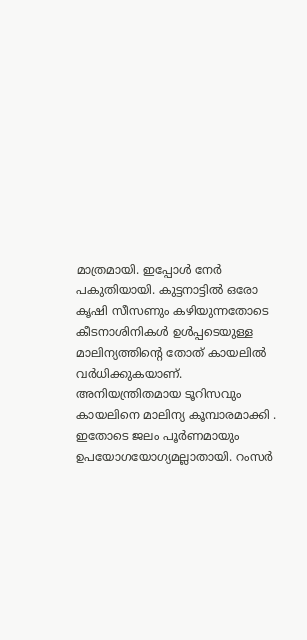മാത്രമായി. ഇപ്പോള്‍ നേര്‍ പകുതിയായി. കുട്ടനാട്ടില്‍ ഒരോ കൃഷി സീസണും കഴിയുന്നതോടെ കീടനാശിനികള്‍ ഉള്‍പ്പടെയുള്ള മാലിന്യത്തിന്റെ തോത് കായലില്‍ വര്‍ധിക്കുകയാണ്. അനിയന്ത്രിതമായ ടൂറിസവും കായലിനെ മാലിന്യ കൂമ്പാരമാക്കി . ഇതോടെ ജലം പൂര്‍ണമായും ഉപയോഗയോഗ്യമല്ലാതായി. റംസര്‍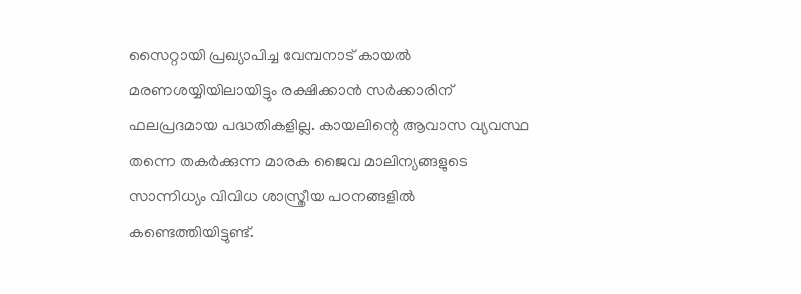സൈറ്റായി പ്രഖ്യാപിച്ച വേമ്പനാട് കായല്‍ മരണശയ്യിയിലായിട്ടും രക്ഷിക്കാന്‍ സര്‍ക്കാരിന് ഫലപ്രദമായ പദ്ധതികളില്ല. കായലിന്റെ ആവാസ വ്യവസ്ഥ തന്നെ തകര്‍ക്കുന്ന മാരക ജൈവ മാലിന്യങ്ങളുടെ സാന്നിധ്യം വിവിധ ശാസ്ത്രീയ പഠനങ്ങളില്‍ കണ്ടെത്തിയിട്ടുണ്ട്.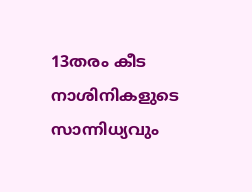13തരം കീട നാശിനികളുടെ സാന്നിധ്യവും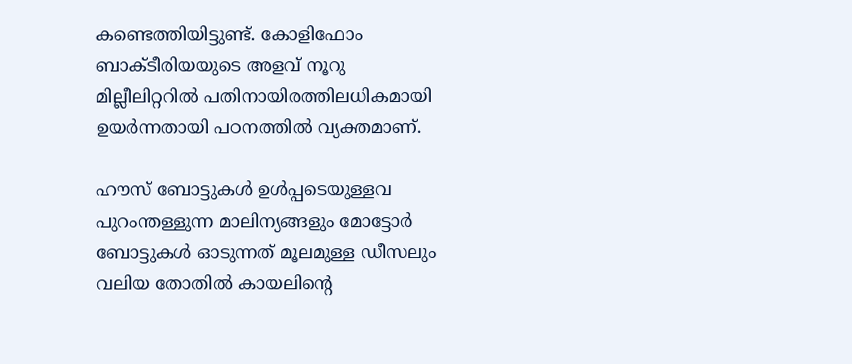കണ്ടെത്തിയിട്ടുണ്ട്. കോളിഫോം ബാക്ടീരിയയുടെ അളവ് നൂറു മില്ലീലിറ്ററില്‍ പതിനായിരത്തിലധികമായി ഉയര്‍ന്നതായി പഠനത്തില്‍ വ്യക്തമാണ്.

ഹൗസ് ബോട്ടുകള്‍ ഉള്‍പ്പടെയുള്ളവ പുറംന്തള്ളുന്ന മാലിന്യങ്ങളും മോട്ടോര്‍ ബോട്ടുകള്‍ ഓടുന്നത് മൂലമുള്ള ഡീസലും വലിയ തോതില്‍ കായലിന്റെ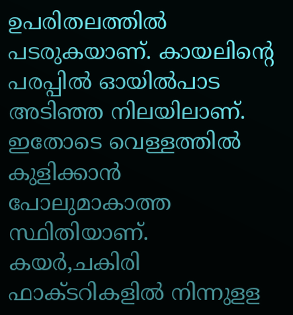ഉപരിതലത്തില്‍ പടരുകയാണ്. കായലിന്റെ പരപ്പില്‍ ഓയില്‍പാട അടിഞ്ഞ നിലയിലാണ്. ഇതോടെ വെള്ളത്തില്‍ കുളിക്കാന്‍ പോലുമാകാത്ത സ്ഥിതിയാണ്. കയര്‍,ചകിരി ഫാക്ടറികളില്‍ നിന്നുളള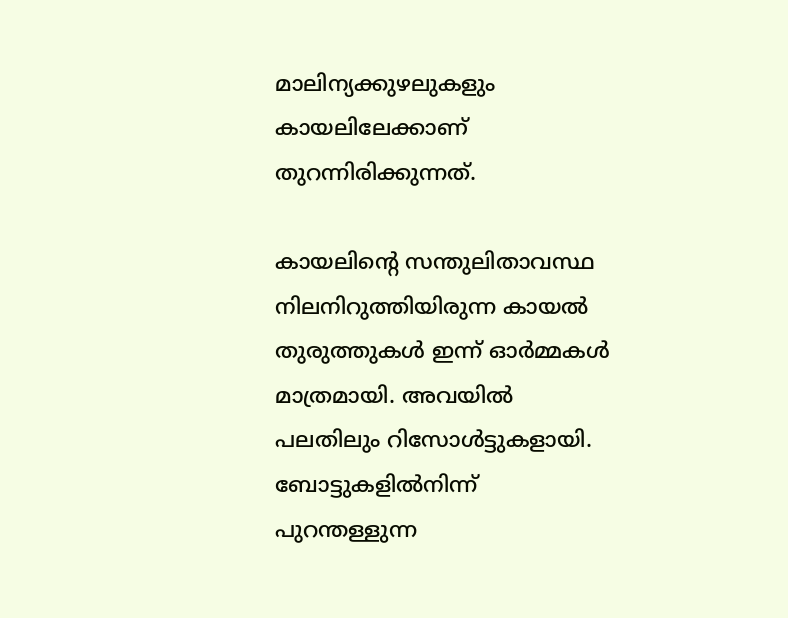മാലിന്യക്കുഴലുകളും കായലിലേക്കാണ് തുറന്നിരിക്കുന്നത്.

കായലിന്റെ സന്തുലിതാവസ്ഥ നിലനിറുത്തിയിരുന്ന കായല്‍ തുരുത്തുകള്‍ ഇന്ന് ഓര്‍മ്മകള്‍ മാത്രമായി. അവയില്‍ പലതിലും റിസോള്‍ട്ടുകളായി. ബോട്ടുകളില്‍നിന്ന് പുറന്തള്ളുന്ന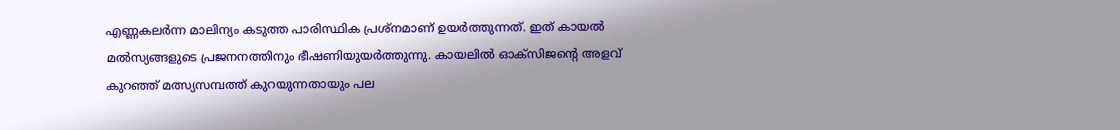എണ്ണകലര്‍ന്ന മാലിന്യം കടുത്ത പാരിസ്ഥിക പ്രശ്‌നമാണ് ഉയര്‍ത്തുന്നത്. ഇത് കായല്‍ മല്‍സ്യങ്ങളുടെ പ്രജനനത്തിനും ഭീഷണിയുയര്‍ത്തുന്നു. കായലില്‍ ഓക്‌സിജന്റെ അളവ് കുറഞ്ഞ് മത്സ്യസമ്പത്ത് കുറയുന്നതായും പല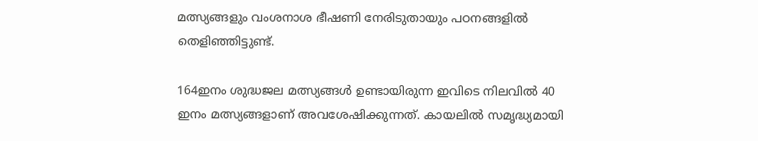മത്സ്യങ്ങളും വംശനാശ ഭീഷണി നേരിടുതായും പഠനങ്ങളില്‍ തെളിഞ്ഞിട്ടുണ്ട്.

164ഇനം ശുദ്ധജല മത്സ്യങ്ങള്‍ ഉണ്ടായിരുന്ന ഇവിടെ നിലവില്‍ 40 ഇനം മത്സ്യങ്ങളാണ് അവശേഷിക്കുന്നത്. കായലില്‍ സമൃദ്ധ്യമായി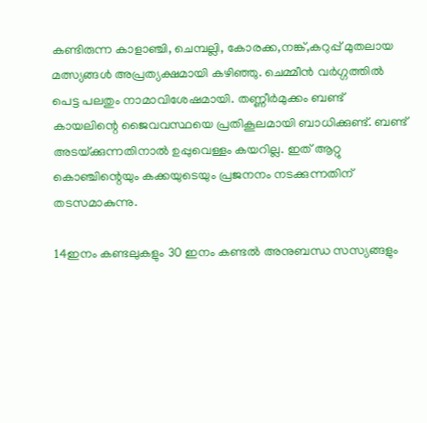കണ്ടിരുന്ന കാളാഞ്ചി, ചെമ്പല്ലി, കോരക്ക,നങ്ക്,കറുപ്പ് മുതലായ മത്സ്യങ്ങള്‍ അപ്രത്യക്ഷമായി കഴിഞ്ഞു. ചെമ്മീന്‍ വര്‍ഗ്ഗത്തില്‍ പെട്ട പലതും നാമാവിശേഷമായി. തണ്ണീര്‍മുക്കം ബണ്ട് കായലിന്റെ ജൈവവസ്ഥയെ പ്രതികൂലമായി ബാധിക്കുണ്ട്. ബണ്ട് അടയ്‌ക്കുന്നതിനാല്‍ ഉപ്പുവെള്ളം കയറില്ല. ഇത് ആറ്റു കൊഞ്ചിന്റെയും കക്കയുടെയും പ്രജനനം നടക്കുന്നതിന് തടസമാകുന്നു.

14ഇനം കണ്ടലുകളും 30 ഇനം കണ്ടല്‍ അനുബന്ധ സസ്യങ്ങളും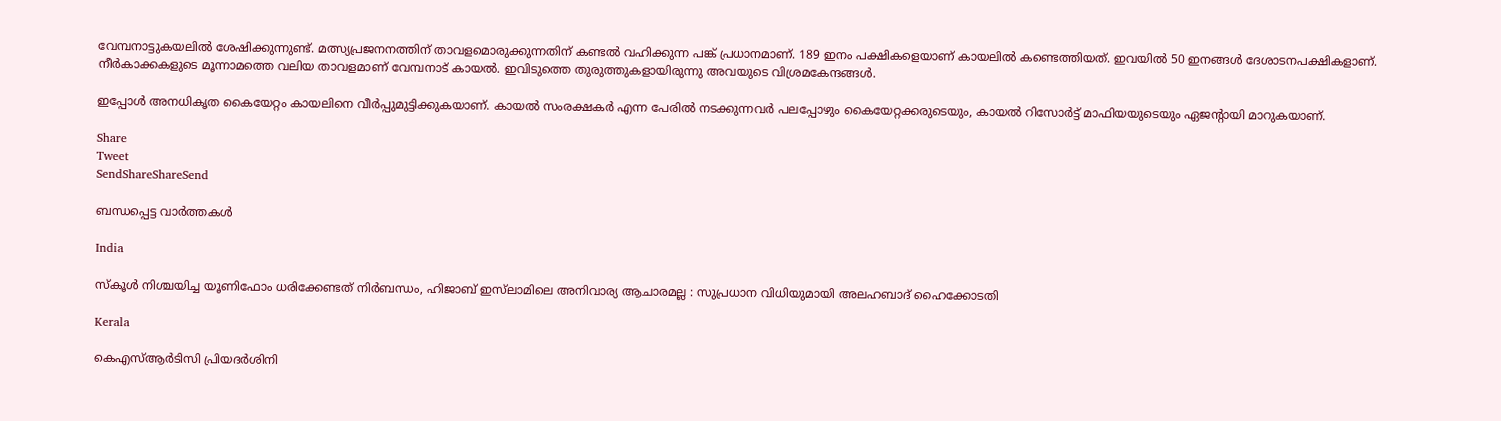വേമ്പനാട്ടുകയലില്‍ ശേഷിക്കുന്നുണ്ട്. മത്സ്യപ്രജനനത്തിന് താവളമൊരുക്കുന്നതിന് കണ്ടല്‍ വഹിക്കുന്ന പങ്ക് പ്രധാനമാണ്. 189 ഇനം പക്ഷികളെയാണ് കായലില്‍ കണ്ടെത്തിയത്. ഇവയില്‍ 50 ഇനങ്ങള്‍ ദേശാടനപക്ഷികളാണ്. നീര്‍കാക്കകളുടെ മൂന്നാമത്തെ വലിയ താവളമാണ് വേമ്പനാട് കായല്‍. ഇവിടുത്തെ തുരുത്തുകളായിരുന്നു അവയുടെ വിശ്രമകേന്ദങ്ങള്‍.

ഇപ്പോള്‍ അനധികൃത കൈയേറ്റം കായലിനെ വീര്‍പ്പുമുട്ടിക്കുകയാണ്. കായല്‍ സംരക്ഷകര്‍ എന്ന പേരില്‍ നടക്കുന്നവര്‍ പലപ്പോഴും കൈയേറ്റക്കരുടെയും, കായല്‍ റിസോര്‍ട്ട് മാഫിയയുടെയും ഏജന്റായി മാറുകയാണ്.

Share
Tweet
SendShareShareSend

ബന്ധപ്പെട്ട വാര്‍ത്തകള്‍

India

സ്കൂൾ നിശ്ചയിച്ച യൂണിഫോം ധരിക്കേണ്ടത് നിർബന്ധം, ഹിജാബ് ഇസ്‌ലാമിലെ അനിവാര്യ ആചാരമല്ല : സുപ്രധാന വിധിയുമായി അലഹബാദ് ഹൈക്കോടതി

Kerala

കെഎസ്ആർടിസി പ്രിയദർശിനി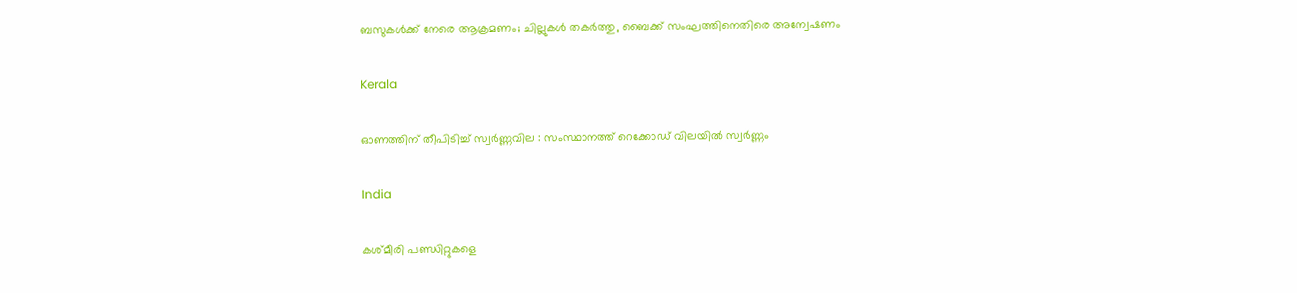ബസുകൾക്ക് നേരെ ആക്രമണം; ചില്ലുകൾ തകർത്തു, ബൈക്ക് സംഘത്തിനെതിരെ അന്വേഷണം

Kerala

ഓണത്തിന് തീപിടിച്ച് സ്വർണ്ണവില : സംസ്ഥാനത്ത് റെക്കോഡ് വിലയിൽ സ്വർണ്ണം

India

കശ്മീരി പണ്ഡിറ്റുകളെ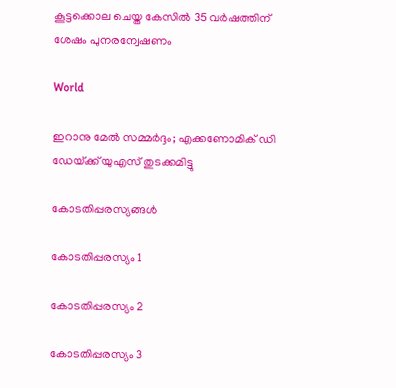കൂട്ടക്കൊല ചെയ്ത കേസില്‍ 35 വര്‍ഷത്തിന് ശേഷം പുനരന്വേഷണം

World

ഇറാനു മേല്‍ സമ്മര്‍ദ്ദം; എക്കണോമിക് ഡി ഡേയ്‌ക്ക് യുഎസ് തുടക്കമിട്ടു

കോടതിപ്പരസ്യങ്ങള്‍

കോടതിപ്പരസ്യം 1

കോടതിപ്പരസ്യം 2

കോടതിപ്പരസ്യം 3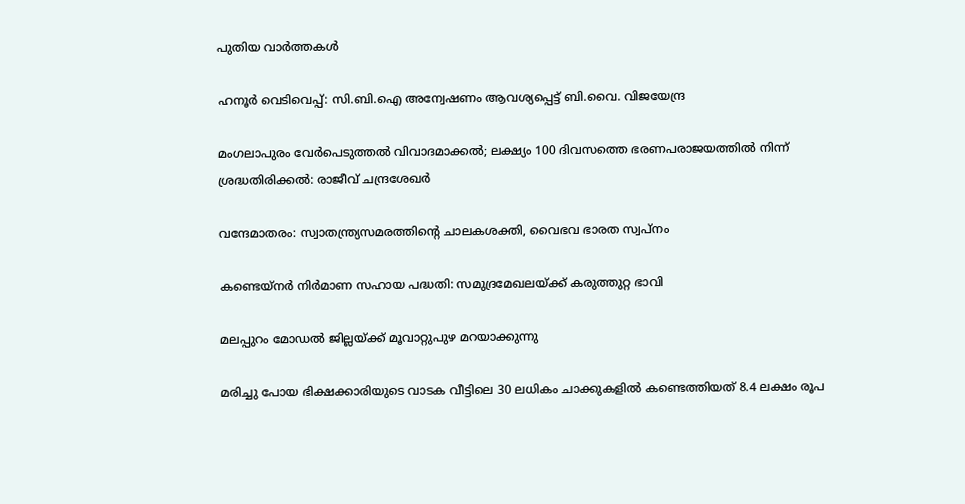പുതിയ വാര്‍ത്തകള്‍

ഹനൂർ വെടിവെപ്പ്: സി.ബി.ഐ അന്വേഷണം ആവശ്യപ്പെട്ട് ബി.വൈ. വിജയേന്ദ്ര

മംഗലാപുരം വേര്‍പെടുത്തല്‍ വിവാദമാക്കല്‍; ലക്ഷ്യം 100 ദിവസത്തെ ഭരണപരാജയത്തില്‍ നിന്ന് ശ്രദ്ധതിരിക്കല്‍: രാജീവ് ചന്ദ്രശേഖര്‍

വന്ദേമാതരം: സ്വാതന്ത്ര്യസമരത്തിന്റെ ചാലകശക്തി, വൈഭവ ഭാരത സ്വപ്‌നം

കണ്ടെയ്‌നര്‍ നിര്‍മാണ സഹായ പദ്ധതി: സമുദ്രമേഖലയ്‌ക്ക് കരുത്തുറ്റ ഭാവി

മലപ്പുറം മോഡല്‍ ജില്ലയ്‌ക്ക് മൂവാറ്റുപുഴ മറയാക്കുന്നു

മരിച്ചു പോയ ഭിക്ഷക്കാരിയുടെ വാടക വീട്ടിലെ 30 ലധികം ചാക്കുകളിൽ കണ്ടെത്തിയത് 8.4 ലക്ഷം രൂപ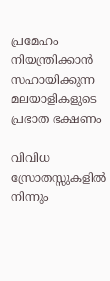പ്രമേഹം നിയന്ത്രിക്കാൻ സഹായിക്കുന്ന മലയാളികളുടെ പ്രഭാത ഭക്ഷണം

വിവിധ സ്രോതസ്സുകളിൽ നിന്നും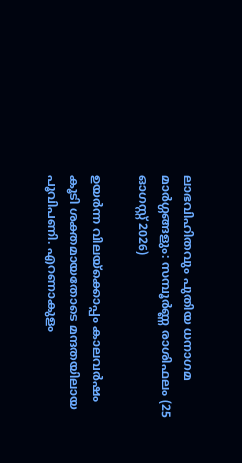ലാഭവിഹിതവും പുതിയ ധനാഗമ മാർഗ്ഗങ്ങളും: സമ്പൂർണ്ണ രാശിഫലം (25 ഓഗസ്റ്റ് 2026)

ഉയര്‍ന്ന വിലയ്‌ക്കൊപ്പം കാലവര്‍ഷം കൂടി ശക്തമായതോടെ മന്ദതയിലായ പൂവിപണി. എറണാകുളം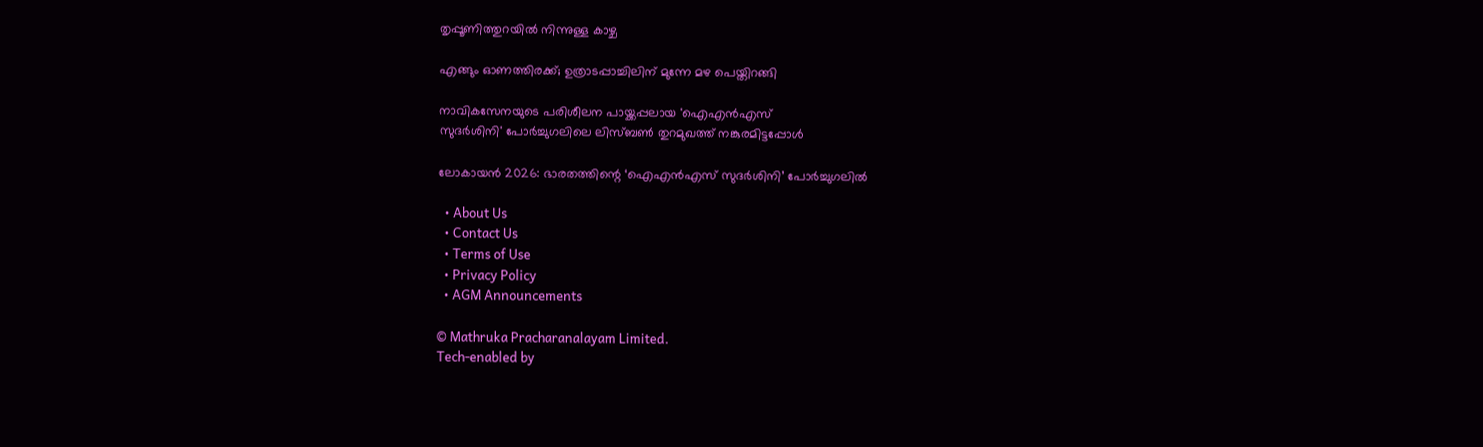തൃപ്പൂണിത്തുറയില്‍ നിന്നുള്ള കാഴ്ച

എങ്ങും ഓണത്തിരക്ക്; ഉത്രാടപ്പാച്ചിലിന് മുന്നേ മഴ പെയ്തിറങ്ങി

നാവികസേനയുടെ പരിശീലന പായ്ക്കപ്പലായ 'ഐഎന്‍എസ്
സുദര്‍ശിനി' പോര്‍ച്ചുഗലിലെ ലിസ്ബണ്‍ തുറമുഖത്ത് നങ്കുരമിട്ടപ്പോള്‍

ലോകായന്‍ 2026: ഭാരതത്തിന്റെ ‘ഐഎന്‍എസ് സുദര്‍ശിനി’ പോര്‍ച്ചുഗലില്‍

  • About Us
  • Contact Us
  • Terms of Use
  • Privacy Policy
  • AGM Announcements

© Mathruka Pracharanalayam Limited.
Tech-enabled by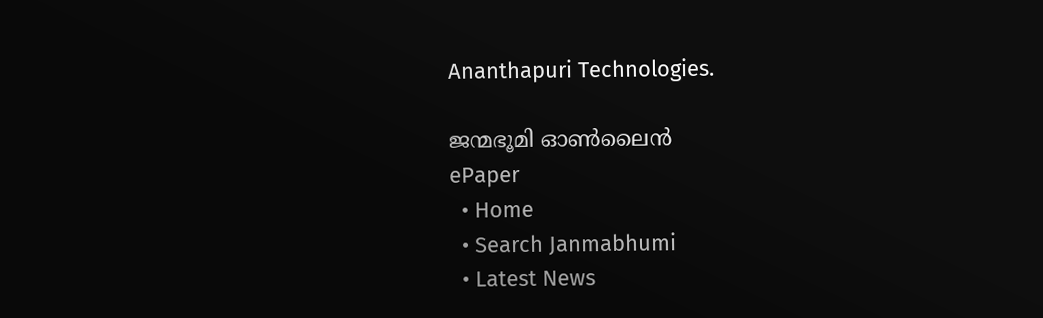Ananthapuri Technologies.

ജന്മഭൂമി ഓണ്‍ലൈന്‍
ePaper
  • Home
  • Search Janmabhumi
  • Latest News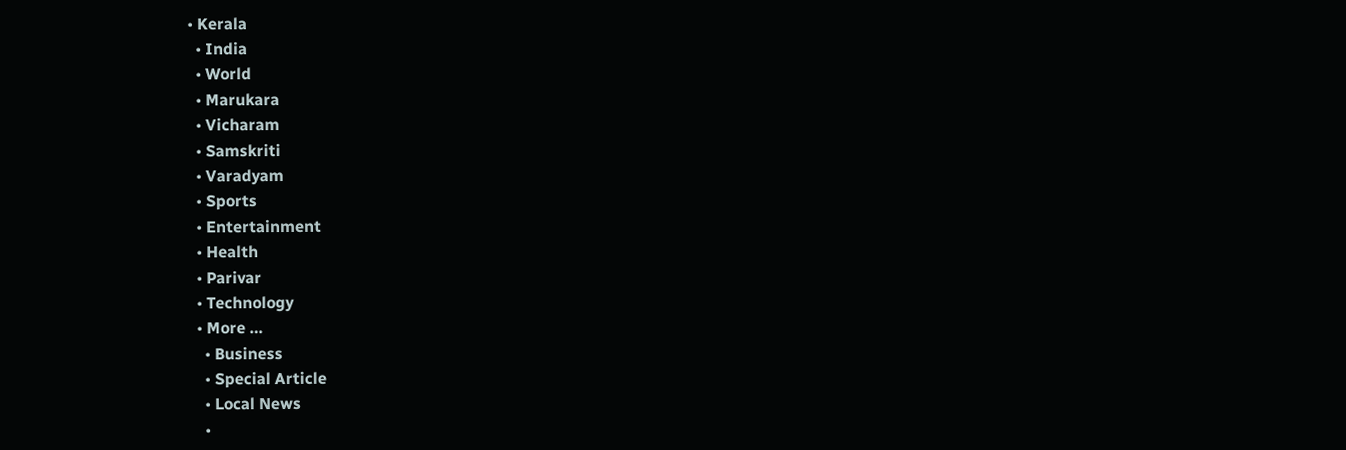• Kerala
  • India
  • World
  • Marukara
  • Vicharam
  • Samskriti
  • Varadyam
  • Sports
  • Entertainment
  • Health
  • Parivar
  • Technology
  • More …
    • Business
    • Special Article
    • Local News
    •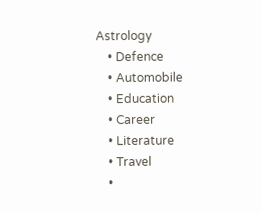Astrology
    • Defence
    • Automobile
    • Education
    • Career
    • Literature
    • Travel
    •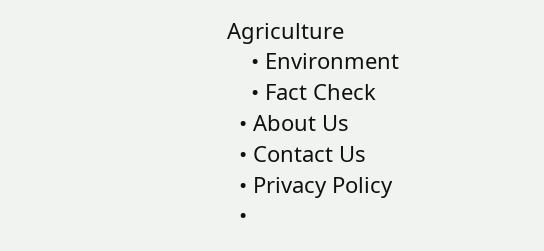Agriculture
    • Environment
    • Fact Check
  • About Us
  • Contact Us
  • Privacy Policy
  •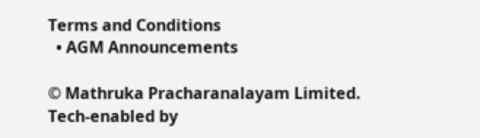Terms and Conditions
  • AGM Announcements

© Mathruka Pracharanalayam Limited.
Tech-enabled by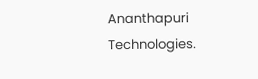Ananthapuri Technologies.